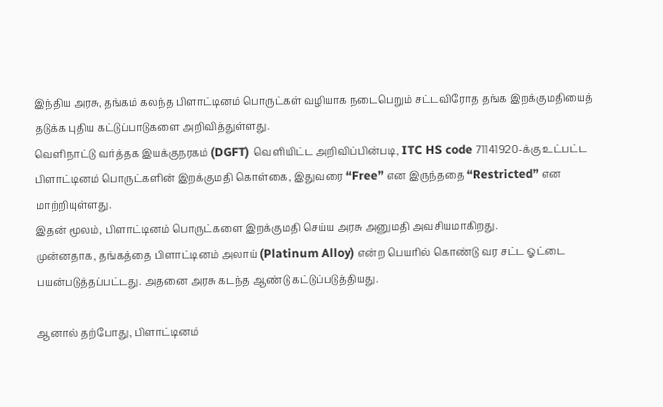இந்திய அரசு, தங்கம் கலந்த பிளாட்டினம் பொருட்கள் வழியாக நடைபெறும் சட்டவிரோத தங்க இறக்குமதியைத் தடுக்க புதிய கட்டுப்பாடுகளை அறிவித்துள்ளது.
வெளிநாட்டு வர்த்தக இயக்குநரகம் (DGFT) வெளியிட்ட அறிவிப்பின்படி, ITC HS code 71141920-க்கு உட்பட்ட பிளாட்டினம் பொருட்களின் இறக்குமதி கொள்கை, இதுவரை “Free” என இருந்ததை “Restricted” என மாற்றியுள்ளது.
இதன் மூலம், பிளாட்டினம் பொருட்களை இறக்குமதி செய்ய அரசு அனுமதி அவசியமாகிறது.
முன்னதாக, தங்கத்தை பிளாட்டினம் அலாய் (Platinum Alloy) என்ற பெயரில் கொண்டு வர சட்ட ஓட்டை பயன்படுத்தப்பட்டது. அதனை அரசு கடந்த ஆண்டு கட்டுப்படுத்தியது.

ஆனால் தற்போது, பிளாட்டினம்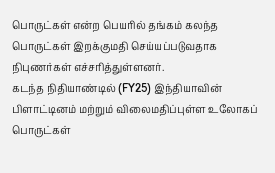பொருட்கள் என்ற பெயரில் தங்கம் கலந்த பொருட்கள் இறக்குமதி செய்யப்படுவதாக நிபுணர்கள் எச்சரித்துள்ளனர்.
கடந்த நிதியாண்டில் (FY25) இந்தியாவின் பிளாட்டினம் மற்றும் விலைமதிப்புள்ள உலோகப் பொருட்கள்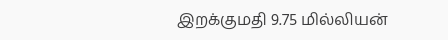இறக்குமதி 9.75 மில்லியன்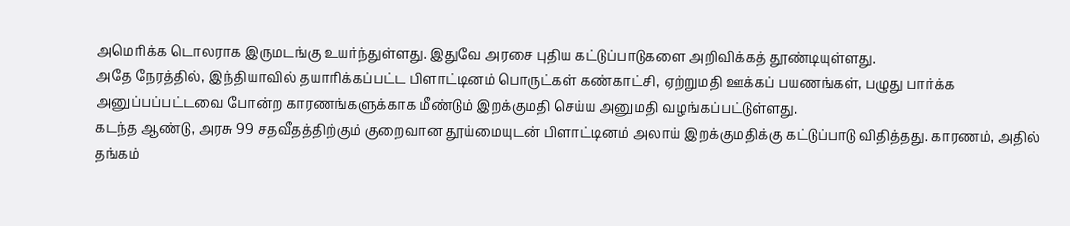அமெரிக்க டொலராக இருமடங்கு உயர்ந்துள்ளது. இதுவே அரசை புதிய கட்டுப்பாடுகளை அறிவிக்கத் தூண்டியுள்ளது.
அதே நேரத்தில், இந்தியாவில் தயாரிக்கப்பட்ட பிளாட்டினம் பொருட்கள் கண்காட்சி, ஏற்றுமதி ஊக்கப் பயணங்கள், பழுது பார்க்க அனுப்பப்பட்டவை போன்ற காரணங்களுக்காக மீண்டும் இறக்குமதி செய்ய அனுமதி வழங்கப்பட்டுள்ளது.
கடந்த ஆண்டு, அரசு 99 சதவீதத்திற்கும் குறைவான தூய்மையுடன் பிளாட்டினம் அலாய் இறக்குமதிக்கு கட்டுப்பாடு விதித்தது. காரணம், அதில் தங்கம்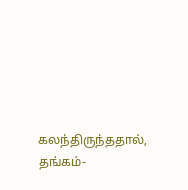கலந்திருந்ததால், தங்கம்-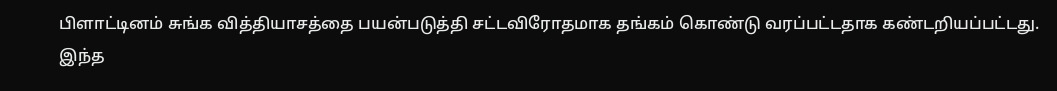பிளாட்டினம் சுங்க வித்தியாசத்தை பயன்படுத்தி சட்டவிரோதமாக தங்கம் கொண்டு வரப்பட்டதாக கண்டறியப்பட்டது.
இந்த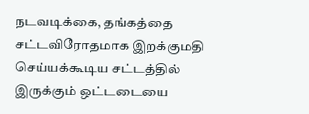நடவடிக்கை, தங்கத்தை சட்டவிரோதமாக இறக்குமதி செய்யக்கூடிய சட்டத்தில் இருக்கும் ஒட்டடையை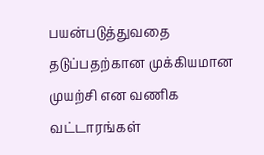பயன்படுத்துவதை தடுப்பதற்கான முக்கியமான முயற்சி என வணிக வட்டாரங்கள்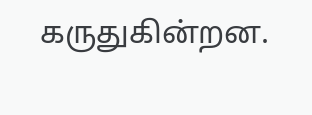கருதுகின்றன.